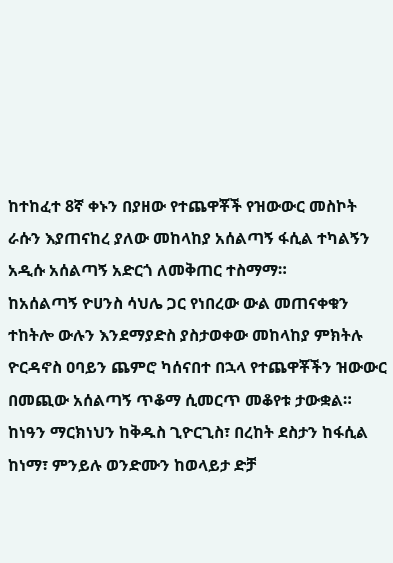ከተከፈተ 8ኛ ቀኑን በያዘው የተጨዋቾች የዝውውር መስኮት ራሱን እያጠናከረ ያለው መከላከያ አሰልጣኝ ፋሲል ተካልኝን አዲሱ አሰልጣኝ አድርጎ ለመቅጠር ተስማማ።
ከአሰልጣኝ ዮሀንስ ሳህሌ ጋር የነበረው ውል መጠናቀቁን ተከትሎ ውሉን እንደማያድስ ያስታወቀው መከላከያ ምክትሉ ዮርዳኖስ ዐባይን ጨምሮ ካሰናበተ በኋላ የተጨዋቾችን ዝውውር በመጪው አሰልጣኝ ጥቆማ ሲመርጥ መቆየቱ ታውቋል።
ከነዓን ማርክነህን ከቅዱስ ጊዮርጊስ፣ በረከት ደስታን ከፋሲል ከነማ፣ ምንይሉ ወንድሙን ከወላይታ ድቻ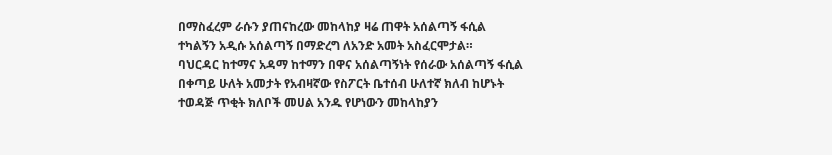በማስፈረም ራሱን ያጠናከረው መከላከያ ዛሬ ጠዋት አሰልጣኝ ፋሲል ተካልኝን አዲሱ አሰልጣኝ በማድረግ ለአንድ አመት አስፈርሞታል።
ባህርዳር ከተማና አዳማ ከተማን በዋና አሰልጣኝነት የሰራው አሰልጣኝ ፋሲል በቀጣይ ሁለት አመታት የአብዛኛው የስፖርት ቤተሰብ ሁለተኛ ክለብ ከሆኑት ተወዳጅ ጥቂት ክለቦች መሀል አንዱ የሆነውን መከላከያን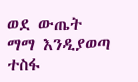ወደ ውጤት ማማ እንዲያወጣ ተስፋ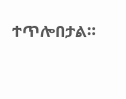ተጥሎበታል።